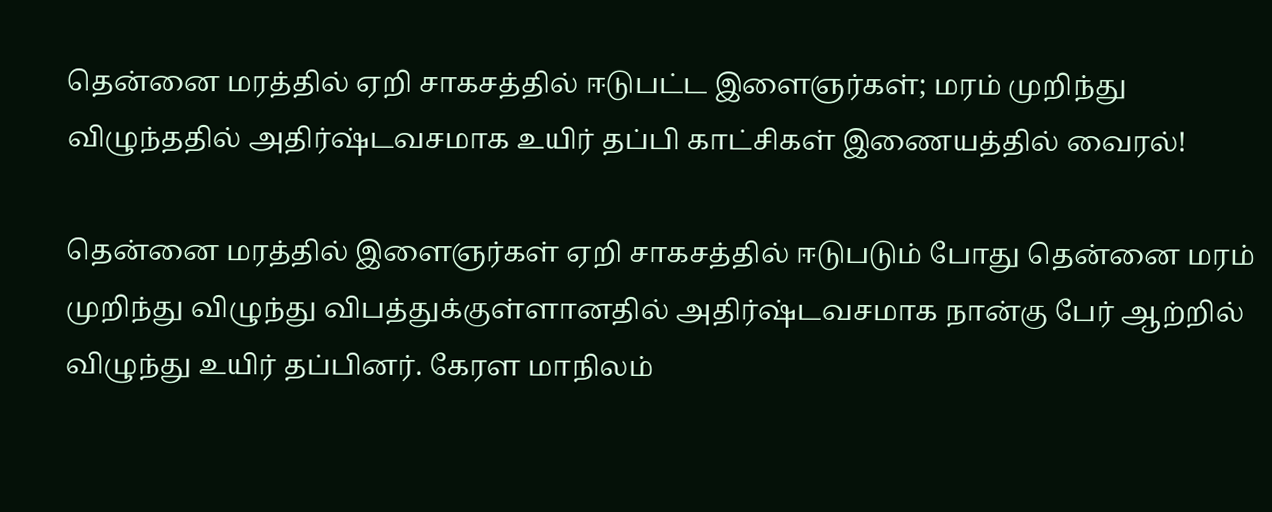தென்னை மரத்தில் ஏறி சாகசத்தில் ஈடுபட்ட இளைஞர்கள்; மரம் முறிந்து விழுந்ததில் அதிர்ஷ்டவசமாக உயிர் தப்பி காட்சிகள் இணையத்தில் வைரல்!

தென்னை மரத்தில் இளைஞர்கள் ஏறி சாகசத்தில் ஈடுபடும் போது தென்னை மரம் முறிந்து விழுந்து விபத்துக்குள்ளானதில் அதிர்ஷ்டவசமாக நான்கு பேர் ஆற்றில் விழுந்து உயிர் தப்பினர். கேரள மாநிலம்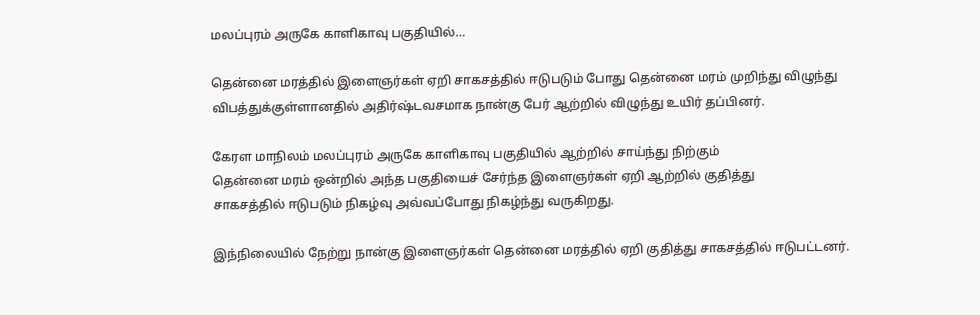மலப்புரம் அருகே காளிகாவு பகுதியில்…

தென்னை மரத்தில் இளைஞர்கள் ஏறி சாகசத்தில் ஈடுபடும் போது தென்னை மரம் முறிந்து விழுந்து விபத்துக்குள்ளானதில் அதிர்ஷ்டவசமாக நான்கு பேர் ஆற்றில் விழுந்து உயிர் தப்பினர்.

கேரள மாநிலம் மலப்புரம் அருகே காளிகாவு பகுதியில் ஆற்றில் சாய்ந்து நிற்கும்
தென்னை மரம் ஒன்றில் அந்த பகுதியைச் சேர்ந்த இளைஞர்கள் ஏறி ஆற்றில் குதித்து
சாகசத்தில் ஈடுபடும் நிகழ்வு அவ்வப்போது நிகழ்ந்து வருகிறது.

இந்நிலையில் நேற்று நான்கு இளைஞர்கள் தென்னை மரத்தில் ஏறி குதித்து சாகசத்தில் ஈடுபட்டனர்.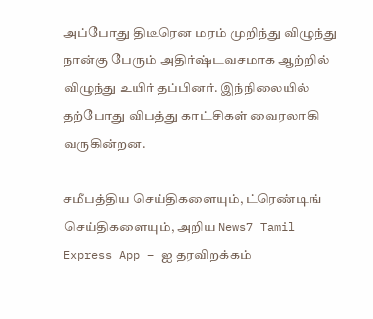அப்போது திடீரென மரம் முறிந்து விழுந்து நான்கு பேரும் அதிர்ஷ்டவசமாக ஆற்றில் விழுந்து உயிர் தப்பினர். இந்நிலையில் தற்போது விபத்து காட்சிகள் வைரலாகி வருகின்றன.

சமீபத்திய செய்திகளையும், ட்ரெண்டிங் செய்திகளையும், அறிய News7 Tamil Express App – ஐ தரவிறக்கம்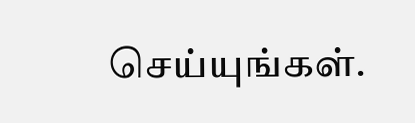செய்யுங்கள்.